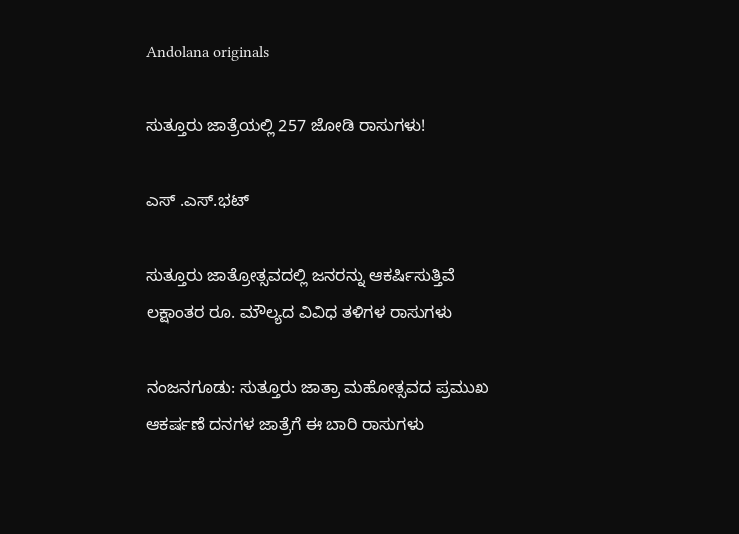Andolana originals

ಸುತ್ತೂರು ಜಾತ್ರೆಯಲ್ಲಿ 257 ಜೋಡಿ ರಾಸುಗಳು!

ಎಸ್‌ .ಎಸ್.ಭಟ್‌

ಸುತ್ತೂರು ಜಾತ್ರೋತ್ಸವದಲ್ಲಿ ಜನರನ್ನು ಆಕರ್ಷಿಸುತ್ತಿವೆ ಲಕ್ಷಾಂತರ ರೂ. ಮೌಲ್ಯದ ವಿವಿಧ ತಳಿಗಳ ರಾಸುಗಳು

ನಂಜನಗೂಡು: ಸುತ್ತೂರು ಜಾತ್ರಾ ಮಹೋತ್ಸವದ ಪ್ರಮುಖ ಆಕರ್ಷಣೆ ದನಗಳ ಜಾತ್ರೆಗೆ ಈ ಬಾರಿ ರಾಸುಗಳು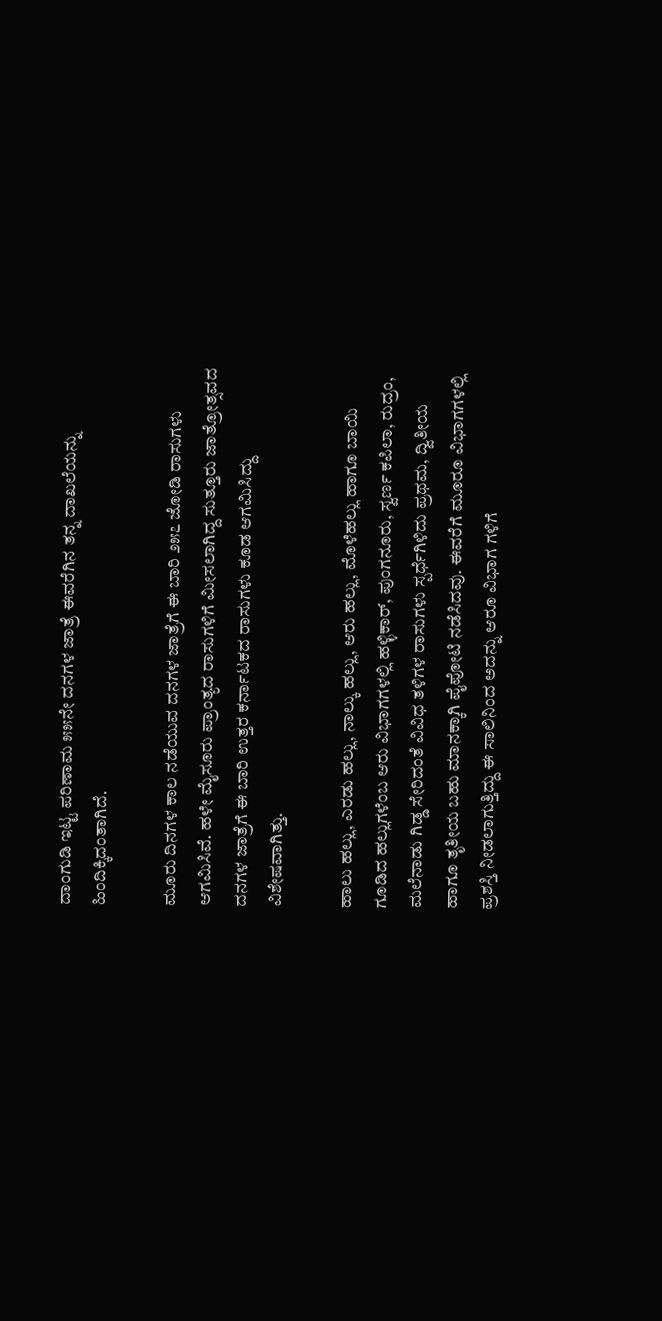ದಾಂಗುಡಿ ಇಟ್ಟ ಪರಿಣಾಮ ೫೫ನೇ ದನಗಳ ಜಾತ್ರೆ ಈವರೆಗಿನ ತನ್ನ ದಾಖಲೆಯನ್ನು ಹಿಂದಿಕ್ಕಿದಂತಾಗಿದೆ.

ಮೂರು ದಿನಗಳ ಕಾಲ ನಡೆಯುವ ದನಗಳ ಜಾತ್ರೆಗೆ ಈ ಬಾರಿ ೨೫೭ ಜೋಡಿ ರಾಸುಗಳು ಆಗಮಿಸಿವೆ. ಹಳೇ ಮೈಸೂರು ಪ್ರಾಂತ್ಯದ ರಾಸುಗಳಿಗೆ ಮೀಸಲಾಗಿದ್ದ ಸುತ್ತೂರು ಜಾತ್ರೋತ್ಸವದ ದನಗಳ ಜಾತ್ರೆಗೆ ಈ ಬಾರಿ ಉತ್ತರ ಕರ್ನಾಟಕದ ರಾಸುಗಳು ಕೂಡ ಆಗಮಿಸಿದ್ದು ವಿಶೇಷವಾಗಿತ್ತು.

ಹಾಲು ಹಲ್ಲು, ಎರಡು ಹಲ್ಲು, ನಾಲ್ಕು ಹಲ್ಲು, ಆರು ಹಲ್ಲು, ಮೊಳೆಹಲ್ಲು ಹಾಗೂ ಬಾಯಿ ಗೂಡಿದ ಹಲ್ಲುಗಳೆಂಬ ಆರು ವಿಭಾಗಗಳಲ್ಲಿ ಹಳ್ಳಿಕಾರ್, ಪುಂಗನೂರು, ಸ್ವರ್ಣ ಕಪಿಲಾ, ರುದ್ರಂ, ಮಲೆನಾಡು ಗಿಡ್ಡ ಸೇರಿದಂತೆ ವಿವಿಧ ತಳಿಗಳ ರಾಸುಗಳು ಸ್ಪರ್ಧೆಗಿಳಿದು ಪ್ರಥಮ, ದ್ವಿತೀಯ ಹಾಗೂ ತೃತೀಯ ಬಹು ಮಾನಕ್ಕಾಗಿ ಪೈಪೋಟಿ ನಡೆಸಿದವು. ಈವರೆಗೆ ಮೂರೂ ವಿಭಾಗಗಳಲ್ಲಿ ಪ್ರಶಸ್ತಿ ನೀಡಲಾಗುತ್ತಿದ್ದು ಈ ಸಾಲಿನಿಂದ ಅದನ್ನು ಆರೂ ವಿಭಾಗ ಗಳಿಗೆ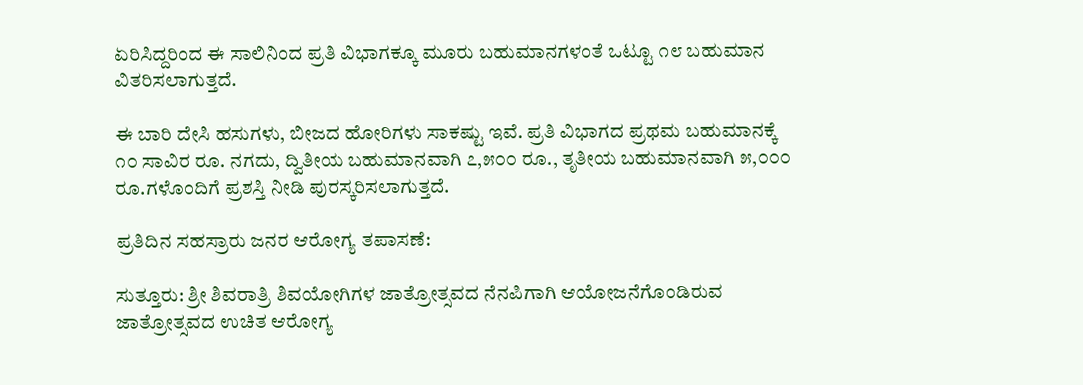ಏರಿಸಿದ್ದರಿಂದ ಈ ಸಾಲಿನಿಂದ ಪ್ರತಿ ವಿಭಾಗಕ್ಕೂ ಮೂರು ಬಹುಮಾನಗಳಂತೆ ಒಟ್ಟೂ ೧೮ ಬಹುಮಾನ ವಿತರಿಸಲಾಗುತ್ತದೆ.

ಈ ಬಾರಿ ದೇಸಿ ಹಸುಗಳು, ಬೀಜದ ಹೋರಿಗಳು ಸಾಕಷ್ಟು ಇವೆ. ಪ್ರತಿ ವಿಭಾಗದ ಪ್ರಥಮ ಬಹುಮಾನಕ್ಕೆ ೧೦ ಸಾವಿರ ರೂ. ನಗದು, ದ್ವಿತೀಯ ಬಹುಮಾನವಾಗಿ ೭,೫೦೦ ರೂ., ತೃತೀಯ ಬಹುಮಾನವಾಗಿ ೫,೦೦೦ ರೂ.ಗಳೊಂದಿಗೆ ಪ್ರಶಸ್ತಿ ನೀಡಿ ಪುರಸ್ಕರಿಸಲಾಗುತ್ತದೆ.

ಪ್ರತಿದಿನ ಸಹಸ್ರಾರು ಜನರ ಆರೋಗ್ಯ ತಪಾಸಣೆ:

ಸುತ್ತೂರು: ಶ್ರೀ ಶಿವರಾತ್ರಿ ಶಿವಯೋಗಿಗಳ ಜಾತ್ರೋತ್ಸವದ ನೆನಪಿಗಾಗಿ ಆಯೋಜನೆಗೊಂಡಿರುವ ಜಾತ್ರೋತ್ಸವದ ಉಚಿತ ಆರೋಗ್ಯ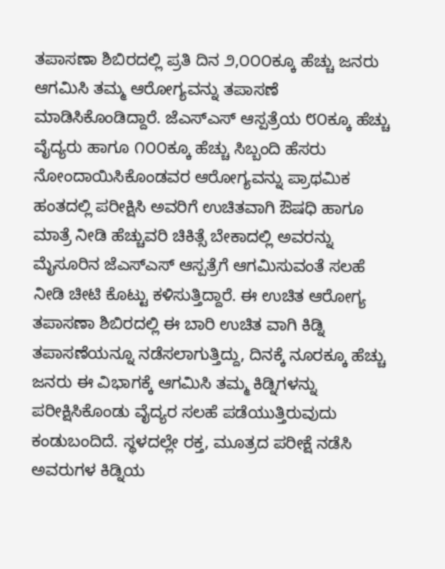ತಪಾಸಣಾ ಶಿಬಿರದಲ್ಲಿ ಪ್ರತಿ ದಿನ ೨,೦೦೦ಕ್ಕೂ ಹೆಚ್ಚು ಜನರು ಆಗಮಿಸಿ ತಮ್ಮ ಆರೋಗ್ಯವನ್ನು ತಪಾಸಣೆ ಮಾಡಿಸಿಕೊಂಡಿದ್ದಾರೆ. ಜೆಎಸ್‌ಎಸ್ ಆಸ್ಪತ್ರೆಯ ೮೦ಕ್ಕೂ ಹೆಚ್ಚು ವೈದ್ಯರು ಹಾಗೂ ೧೦೦ಕ್ಕೂ ಹೆಚ್ಚು ಸಿಬ್ಬಂದಿ ಹೆಸರು ನೋಂದಾಯಿಸಿಕೊಂಡವರ ಆರೋಗ್ಯವನ್ನು ಪ್ರಾಥಮಿಕ ಹಂತದಲ್ಲಿ ಪರೀಕ್ಷಿಸಿ ಅವರಿಗೆ ಉಚಿತವಾಗಿ ಔಷಧಿ ಹಾಗೂ ಮಾತ್ರೆ ನೀಡಿ ಹೆಚ್ಚುವರಿ ಚಿಕಿತ್ಸೆ ಬೇಕಾದಲ್ಲಿ ಅವರನ್ನು ಮೈಸೂರಿನ ಜೆಎಸ್‌ಎಸ್ ಆಸ್ಪತ್ರೆಗೆ ಆಗಮಿಸುವಂತೆ ಸಲಹೆ ನೀಡಿ ಚೀಟಿ ಕೊಟ್ಟು ಕಳಿಸುತ್ತಿದ್ದಾರೆ. ಈ ಉಚಿತ ಆರೋಗ್ಯ ತಪಾಸಣಾ ಶಿಬಿರದಲ್ಲಿ ಈ ಬಾರಿ ಉಚಿತ ವಾಗಿ ಕಿಡ್ನಿ ತಪಾಸಣೆಯನ್ನೂ ನಡೆಸಲಾಗುತ್ತಿದ್ದು, ದಿನಕ್ಕೆ ನೂರಕ್ಕೂ ಹೆಚ್ಚು ಜನರು ಈ ವಿಭಾಗಕ್ಕೆ ಆಗಮಿಸಿ ತಮ್ಮ ಕಿಡ್ನಿಗಳನ್ನು ಪರೀಕ್ಷಿಸಿಕೊಂಡು ವೈದ್ಯರ ಸಲಹೆ ಪಡೆಯುತ್ತಿರುವುದು ಕಂಡುಬಂದಿದೆ. ಸ್ಥಳದಲ್ಲೇ ರಕ್ತ, ಮೂತ್ರದ ಪರೀಕ್ಷೆ ನಡೆಸಿ ಅವರುಗಳ ಕಿಡ್ನಿಯ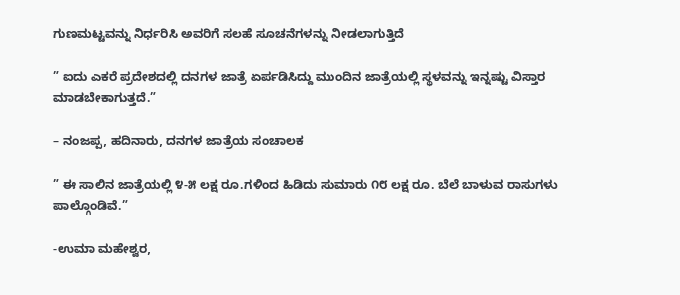ಗುಣಮಟ್ಟವನ್ನು ನಿರ್ಧರಿಸಿ ಅವರಿಗೆ ಸಲಹೆ ಸೂಚನೆಗಳನ್ನು ನೀಡಲಾಗುತ್ತಿದೆ

” ಐದು ಎಕರೆ ಪ್ರದೇಶದಲ್ಲಿ ದನಗಳ ಜಾತ್ರೆ ಏರ್ಪಡಿಸಿದ್ದು ಮುಂದಿನ ಜಾತ್ರೆಯಲ್ಲಿ ಸ್ಥಳವನ್ನು ಇನ್ನಷ್ಟು ವಿಸ್ತಾರ ಮಾಡಬೇಕಾಗುತ್ತದೆ.”

– ನಂಜಪ್ಪ, ಹದಿನಾರು, ದನಗಳ ಜಾತ್ರೆಯ ಸಂಚಾಲಕ

” ಈ ಸಾಲಿನ ಜಾತ್ರೆಯಲ್ಲಿ ೪-೫ ಲಕ್ಷ ರೂ.ಗಳಿಂದ ಹಿಡಿದು ಸುಮಾರು ೧೮ ಲಕ್ಷ ರೂ. ಬೆಲೆ ಬಾಳುವ ರಾಸುಗಳು ಪಾಲ್ಗೊಂಡಿವೆ.”

-ಉಮಾ ಮಹೇಶ್ವರ,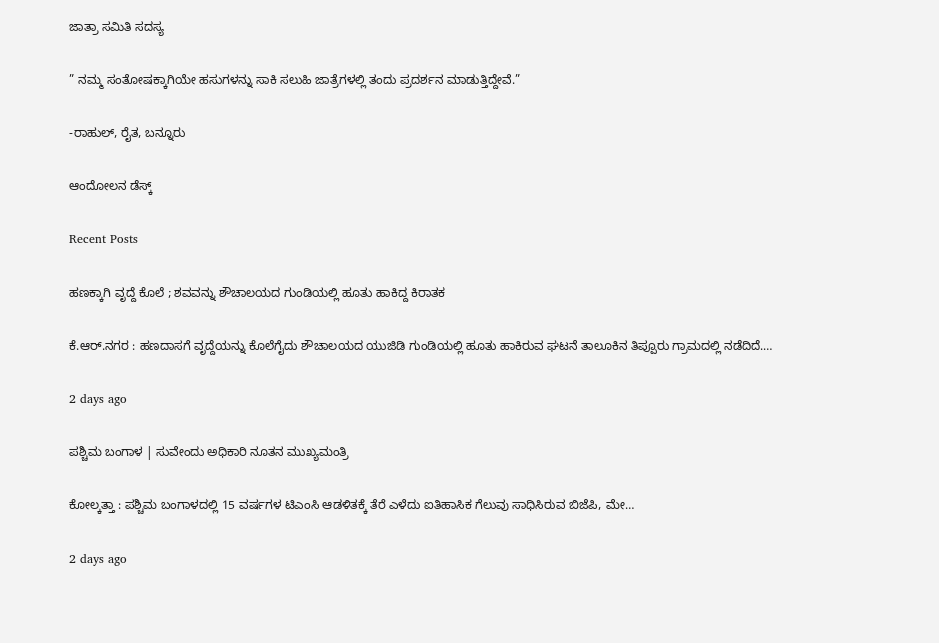ಜಾತ್ರಾ ಸಮಿತಿ ಸದಸ್ಯ

” ನಮ್ಮ ಸಂತೋಷಕ್ಕಾಗಿಯೇ ಹಸುಗಳನ್ನು ಸಾಕಿ ಸಲುಹಿ ಜಾತ್ರೆಗಳಲ್ಲಿ ತಂದು ಪ್ರದರ್ಶನ ಮಾಡುತ್ತಿದ್ದೇವೆ.”

-ರಾಹುಲ್, ರೈತ, ಬನ್ನೂರು

ಆಂದೋಲನ ಡೆಸ್ಕ್

Recent Posts

ಹಣಕ್ಕಾಗಿ ವೃದ್ದೆ ಕೊಲೆ ; ಶವವನ್ನು ಶೌಚಾಲಯದ ಗುಂಡಿಯಲ್ಲಿ ಹೂತು ಹಾಕಿದ್ದ ಕಿರಾತಕ

ಕೆ.ಆರ್.ನಗರ : ಹಣದಾಸಗೆ ವೃದ್ದೆಯನ್ನು ಕೊಲೆಗೈದು ಶೌಚಾಲಯದ ಯುಜಿಡಿ ಗುಂಡಿಯಲ್ಲಿ ಹೂತು ಹಾಕಿರುವ ಘಟನೆ ತಾಲೂಕಿನ ತಿಪ್ಪೂರು ಗ್ರಾಮದಲ್ಲಿ ನಡೆದಿದೆ.…

2 days ago

ಪಶ್ಚಿಮ ಬಂಗಾಳ | ಸುವೇಂದು ಅಧಿಕಾರಿ ನೂತನ ಮುಖ್ಯಮಂತ್ರಿ

ಕೋಲ್ಕತ್ತಾ : ಪಶ್ಚಿಮ ಬಂಗಾಳದಲ್ಲಿ 15 ವರ್ಷಗಳ ಟಿಎಂಸಿ ಆಡಳಿತಕ್ಕೆ ತೆರೆ ಎಳೆದು ಐತಿಹಾಸಿಕ ಗೆಲುವು ಸಾಧಿಸಿರುವ ಬಿಜೆಪಿ, ಮೇ…

2 days ago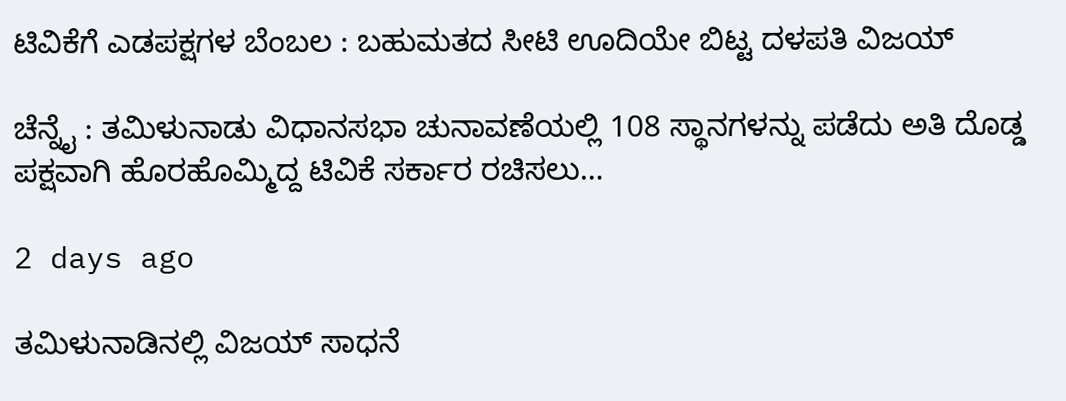ಟಿವಿಕೆಗೆ ಎಡಪಕ್ಷಗಳ ಬೆಂಬಲ : ಬಹುಮತದ ಸೀಟಿ ಊದಿಯೇ ಬಿಟ್ಟ ದಳಪತಿ ವಿಜಯ್‌

ಚೆನ್ನೈ : ತಮಿಳುನಾಡು ವಿಧಾನಸಭಾ ಚುನಾವಣೆಯಲ್ಲಿ 108 ಸ್ಥಾನಗಳನ್ನು ಪಡೆದು ಅತಿ ದೊಡ್ಡ ಪಕ್ಷವಾಗಿ ಹೊರಹೊಮ್ಮಿದ್ದ ಟಿವಿಕೆ ಸರ್ಕಾರ ರಚಿಸಲು…

2 days ago

ತಮಿಳುನಾಡಿನಲ್ಲಿ ವಿಜಯ್‌ ಸಾಧನೆ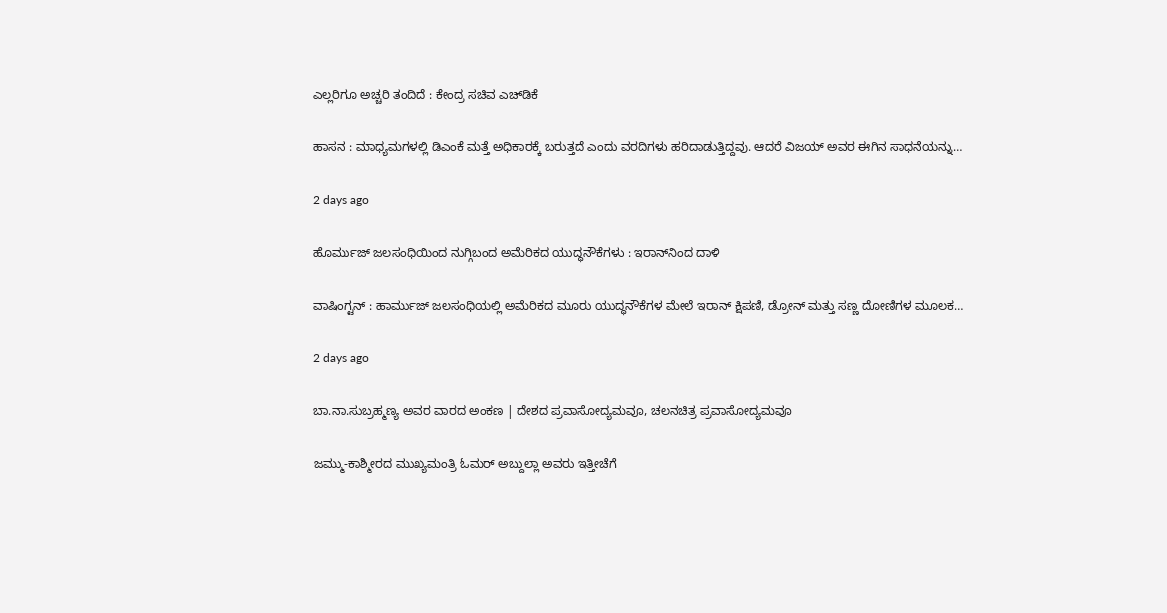ಎಲ್ಲರಿಗೂ ಅಚ್ಚರಿ ತಂದಿದೆ : ಕೇಂದ್ರ ಸಚಿವ ಎಚ್‌ಡಿಕೆ

ಹಾಸನ : ಮಾಧ್ಯಮಗಳಲ್ಲಿ ಡಿಎಂಕೆ ಮತ್ತೆ ಅಧಿಕಾರಕ್ಕೆ ಬರುತ್ತದೆ ಎಂದು ವರದಿಗಳು ಹರಿದಾಡುತ್ತಿದ್ದವು. ಆದರೆ ವಿಜಯ್‌ ಅವರ ಈಗಿನ ಸಾಧನೆಯನ್ನು…

2 days ago

ಹೊರ್ಮುಜ್‌ ಜಲಸಂಧಿಯಿಂದ ನುಗ್ಗಿಬಂದ ಅಮೆರಿಕದ ಯುದ್ಧನೌಕೆಗಳು : ಇರಾನ್‌ನಿಂದ ದಾಳಿ

ವಾಷಿಂಗ್ಟನ್ : ಹಾರ್ಮುಜ್ ಜಲಸಂಧಿಯಲ್ಲಿ ಅಮೆರಿಕದ ಮೂರು ಯುದ್ಧನೌಕೆಗಳ ಮೇಲೆ ಇರಾನ್ ಕ್ಷಿಪಣಿ, ಡ್ರೋನ್ ಮತ್ತು ಸಣ್ಣ ದೋಣಿಗಳ ಮೂಲಕ…

2 days ago

ಬಾ.ನಾ.ಸುಬ್ರಹ್ಮಣ್ಯ ಅವರ ವಾರದ ಅಂಕಣ | ದೇಶದ ಪ್ರವಾಸೋದ್ಯಮವೂ, ಚಲನಚಿತ್ರ ಪ್ರವಾಸೋದ್ಯಮವೂ

ಜಮ್ಮು-ಕಾಶ್ಮೀರದ ಮುಖ್ಯಮಂತ್ರಿ ಓಮರ್ ಅಬ್ದುಲ್ಲಾ ಅವರು ಇತ್ತೀಚೆಗೆ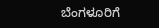ಬೆಂಗಳೂರಿಗೆ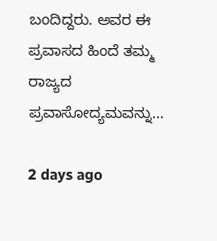ಬಂದಿದ್ದರು. ಅವರ ಈ ಪ್ರವಾಸದ ಹಿಂದೆ ತಮ್ಮ ರಾಜ್ಯದ ಪ್ರವಾಸೋದ್ಯಮವನ್ನು…

2 days ago